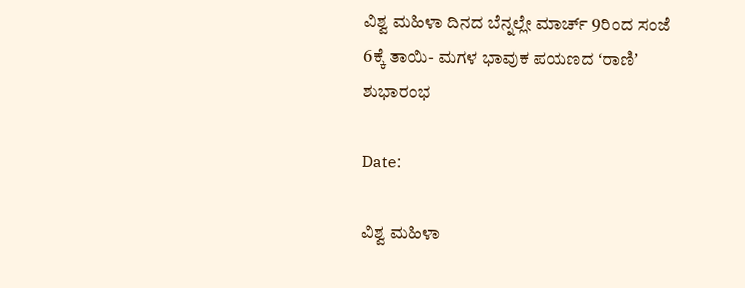ವಿಶ್ವ ಮಹಿಳಾ ದಿನದ ಬೆನ್ನಲ್ಲೇ ಮಾರ್ಚ್‌ 9ರಿಂದ ಸಂಜೆ 6ಕ್ಕೆ ತಾಯಿ- ಮಗಳ ಭಾವುಕ ಪಯಣದ ʻರಾಣಿʼ ಶುಭಾರಂಭ

Date:

ವಿಶ್ವ ಮಹಿಳಾ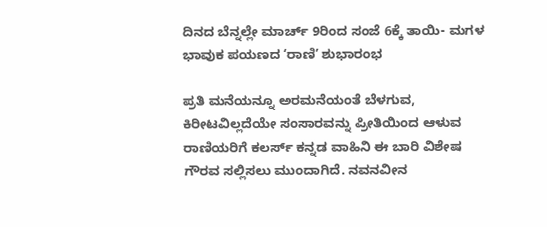ದಿನದ ಬೆನ್ನಲ್ಲೇ ಮಾರ್ಚ್‌ 9ರಿಂದ ಸಂಜೆ 6ಕ್ಕೆ ತಾಯಿ- ಮಗಳ ಭಾವುಕ ಪಯಣದ ʻರಾಣಿʼ ಶುಭಾರಂಭ

ಪ್ರತಿ ಮನೆಯನ್ನೂ ಅರಮನೆಯಂತೆ ಬೆಳಗುವ, ಕಿರೀಟವಿಲ್ಲದೆಯೇ ಸಂಸಾರವನ್ನು ಪ್ರೀತಿಯಿಂದ ಆಳುವ ರಾಣಿಯರಿಗೆ ಕಲರ್ಸ್‌ ಕನ್ನಡ ವಾಹಿನಿ ಈ ಬಾರಿ ವಿಶೇಷ ಗೌರವ ಸಲ್ಲಿಸಲು ಮುಂದಾಗಿದೆ. ನವನವೀನ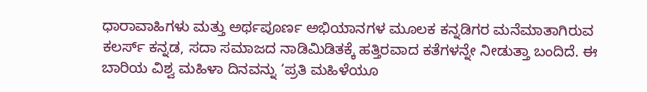ಧಾರಾವಾಹಿಗಳು ಮತ್ತು ಅರ್ಥಪೂರ್ಣ ಅಭಿಯಾನಗಳ ಮೂಲಕ ಕನ್ನಡಿಗರ ಮನೆಮಾತಾಗಿರುವ ಕಲರ್ಸ್‌ ಕನ್ನಡ, ಸದಾ ಸಮಾಜದ ನಾಡಿಮಿಡಿತಕ್ಕೆ ಹತ್ತಿರವಾದ ಕತೆಗಳನ್ನೇ ನೀಡುತ್ತಾ ಬಂದಿದೆ. ಈ ಬಾರಿಯ ವಿಶ್ವ ಮಹಿಳಾ ದಿನವನ್ನು ‘ಪ್ರತಿ ಮಹಿಳೆಯೂ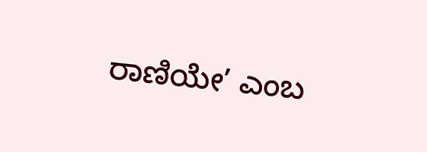ರಾಣಿಯೇ’ ಎಂಬ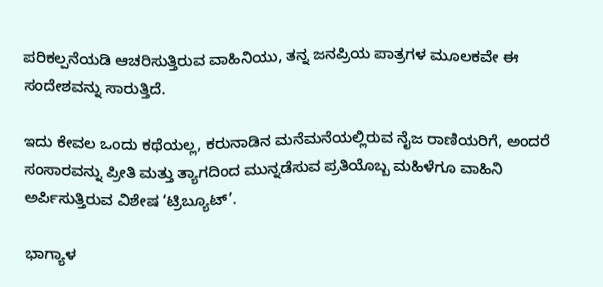ಪರಿಕಲ್ಪನೆಯಡಿ ಆಚರಿಸುತ್ತಿರುವ ವಾಹಿನಿಯು, ತನ್ನ ಜನಪ್ರಿಯ ಪಾತ್ರಗಳ ಮೂಲಕವೇ ಈ ಸಂದೇಶವನ್ನು ಸಾರುತ್ತಿದೆ.

ಇದು ಕೇವಲ ಒಂದು ಕಥೆಯಲ್ಲ, ಕರುನಾಡಿನ ಮನೆಮನೆಯಲ್ಲಿರುವ ನೈಜ ರಾಣಿಯರಿಗೆ, ಅಂದರೆ ಸಂಸಾರವನ್ನು ಪ್ರೀತಿ ಮತ್ತು ತ್ಯಾಗದಿಂದ ಮುನ್ನಡೆಸುವ ಪ್ರತಿಯೊಬ್ಬ ಮಹಿಳೆಗೂ ವಾಹಿನಿ ಅರ್ಪಿಸುತ್ತಿರುವ ವಿಶೇಷ ‘ಟ್ರಿಬ್ಯೂಟ್’.

ಭಾಗ್ಯಾಳ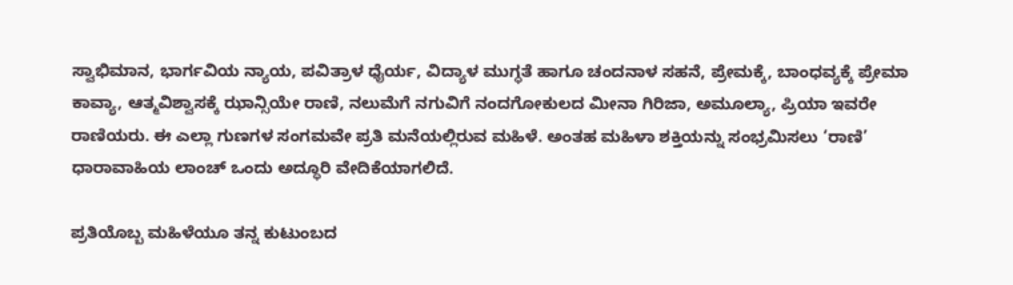ಸ್ವಾಭಿಮಾನ, ಭಾರ್ಗವಿಯ ನ್ಯಾಯ, ಪವಿತ್ರಾಳ ಧೈರ್ಯ, ವಿದ್ಯಾಳ ಮುಗ್ಧತೆ ಹಾಗೂ ಚಂದನಾಳ ಸಹನೆ, ಪ್ರೇಮಕ್ಕೆ, ಬಾಂಧವ್ಯಕ್ಕೆ ಪ್ರೇಮಾ ಕಾವ್ಯಾ, ಆತ್ಮವಿಶ್ವಾಸಕ್ಕೆ ಝಾನ್ಸಿಯೇ ರಾಣಿ, ನಲುಮೆಗೆ ನಗುವಿಗೆ ನಂದಗೋಕುಲದ ಮೀನಾ ಗಿರಿಜಾ, ಅಮೂಲ್ಯಾ, ಪ್ರಿಯಾ ಇವರೇ ರಾಣಿಯರು. ಈ ಎಲ್ಲಾ ಗುಣಗಳ ಸಂಗಮವೇ ಪ್ರತಿ ಮನೆಯಲ್ಲಿರುವ ಮಹಿಳೆ. ಅಂತಹ ಮಹಿಳಾ ಶಕ್ತಿಯನ್ನು ಸಂಭ್ರಮಿಸಲು ‘ರಾಣಿ’ ಧಾರಾವಾಹಿಯ ಲಾಂಚ್ ಒಂದು ಅದ್ಧೂರಿ ವೇದಿಕೆಯಾಗಲಿದೆ.

ಪ್ರತಿಯೊಬ್ಬ ಮಹಿಳೆಯೂ ತನ್ನ ಕುಟುಂಬದ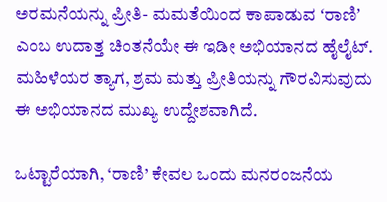ಅರಮನೆಯನ್ನು ಪ್ರೀತಿ- ಮಮತೆಯಿಂದ ಕಾಪಾಡುವ ʻರಾಣಿʼ ಎಂಬ ಉದಾತ್ತ ಚಿಂತನೆಯೇ ಈ ಇಡೀ ಅಭಿಯಾನದ ಹೈಲೈಟ್. ಮಹಿಳೆಯರ ತ್ಯಾಗ, ಶ್ರಮ ಮತ್ತು ಪ್ರೀತಿಯನ್ನು ಗೌರವಿಸುವುದು ಈ ಅಭಿಯಾನದ ಮುಖ್ಯ ಉದ್ದೇಶವಾಗಿದೆ.

ಒಟ್ಟಾರೆಯಾಗಿ, ‘ರಾಣಿ’ ಕೇವಲ ಒಂದು ಮನರಂಜನೆಯ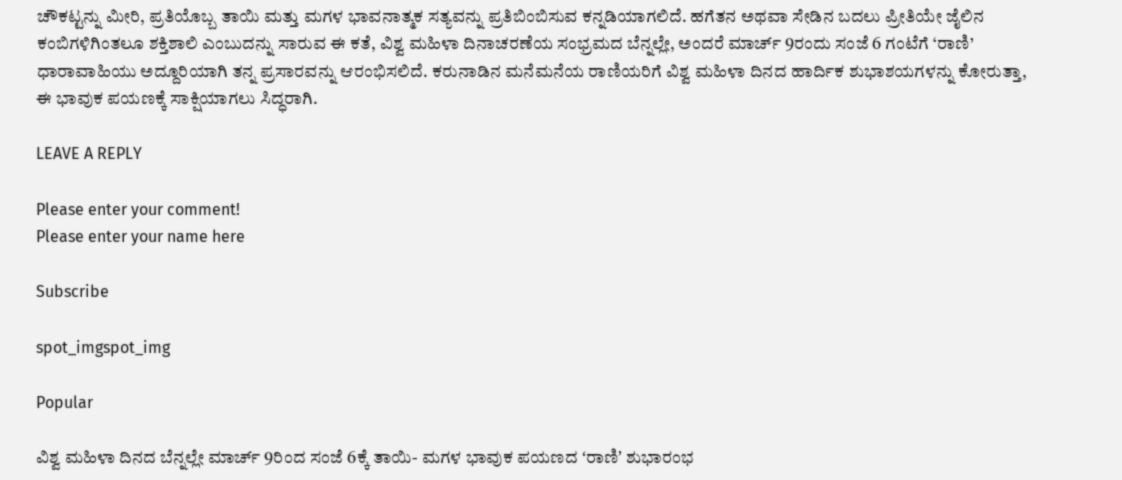ಚೌಕಟ್ಟನ್ನು ಮೀರಿ, ಪ್ರತಿಯೊಬ್ಬ ತಾಯಿ ಮತ್ತು ಮಗಳ ಭಾವನಾತ್ಮಕ ಸತ್ಯವನ್ನು ಪ್ರತಿಬಿಂಬಿಸುವ ಕನ್ನಡಿಯಾಗಲಿದೆ. ಹಗೆತನ ಅಥವಾ ಸೇಡಿನ ಬದಲು ಪ್ರೀತಿಯೇ ಜೈಲಿನ ಕಂಬಿಗಳಿಗಿಂತಲೂ ಶಕ್ತಿಶಾಲಿ ಎಂಬುದನ್ನು ಸಾರುವ ಈ ಕತೆ, ವಿಶ್ವ ಮಹಿಳಾ ದಿನಾಚರಣೆಯ ಸಂಭ್ರಮದ ಬೆನ್ನಲ್ಲೇ, ಅಂದರೆ ಮಾರ್ಚ್ 9ರಂದು ಸಂಜೆ 6 ಗಂಟೆಗೆ ‘ರಾಣಿ’ ಧಾರಾವಾಹಿಯು ಅದ್ದೂರಿಯಾಗಿ ತನ್ನ ಪ್ರಸಾರವನ್ನು ಆರಂಭಿಸಲಿದೆ. ಕರುನಾಡಿನ ಮನೆಮನೆಯ ರಾಣಿಯರಿಗೆ ವಿಶ್ವ ಮಹಿಳಾ ದಿನದ ಹಾರ್ದಿಕ ಶುಭಾಶಯಗಳನ್ನು ಕೋರುತ್ತಾ, ಈ ಭಾವುಕ ಪಯಣಕ್ಕೆ ಸಾಕ್ಷಿಯಾಗಲು ಸಿದ್ಧರಾಗಿ.

LEAVE A REPLY

Please enter your comment!
Please enter your name here

Subscribe

spot_imgspot_img

Popular

ವಿಶ್ವ ಮಹಿಳಾ ದಿನದ ಬೆನ್ನಲ್ಲೇ ಮಾರ್ಚ್‌ 9ರಿಂದ ಸಂಜೆ 6ಕ್ಕೆ ತಾಯಿ- ಮಗಳ ಭಾವುಕ ಪಯಣದ ʻರಾಣಿʼ ಶುಭಾರಂಭ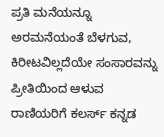ಪ್ರತಿ ಮನೆಯನ್ನೂ ಅರಮನೆಯಂತೆ ಬೆಳಗುವ, ಕಿರೀಟವಿಲ್ಲದೆಯೇ ಸಂಸಾರವನ್ನು ಪ್ರೀತಿಯಿಂದ ಆಳುವ ರಾಣಿಯರಿಗೆ ಕಲರ್ಸ್‌ ಕನ್ನಡ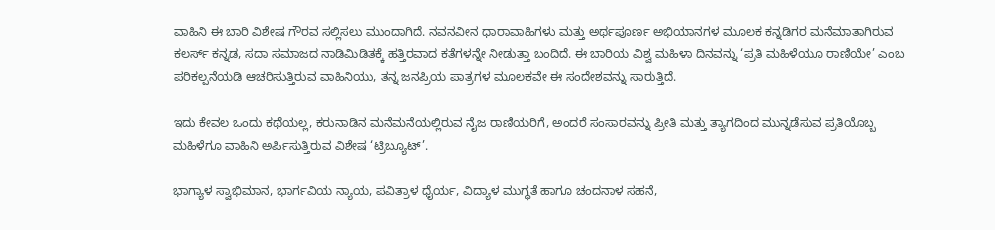ವಾಹಿನಿ ಈ ಬಾರಿ ವಿಶೇಷ ಗೌರವ ಸಲ್ಲಿಸಲು ಮುಂದಾಗಿದೆ. ನವನವೀನ ಧಾರಾವಾಹಿಗಳು ಮತ್ತು ಅರ್ಥಪೂರ್ಣ ಅಭಿಯಾನಗಳ ಮೂಲಕ ಕನ್ನಡಿಗರ ಮನೆಮಾತಾಗಿರುವ ಕಲರ್ಸ್‌ ಕನ್ನಡ, ಸದಾ ಸಮಾಜದ ನಾಡಿಮಿಡಿತಕ್ಕೆ ಹತ್ತಿರವಾದ ಕತೆಗಳನ್ನೇ ನೀಡುತ್ತಾ ಬಂದಿದೆ. ಈ ಬಾರಿಯ ವಿಶ್ವ ಮಹಿಳಾ ದಿನವನ್ನು ‘ಪ್ರತಿ ಮಹಿಳೆಯೂ ರಾಣಿಯೇ’ ಎಂಬ ಪರಿಕಲ್ಪನೆಯಡಿ ಆಚರಿಸುತ್ತಿರುವ ವಾಹಿನಿಯು, ತನ್ನ ಜನಪ್ರಿಯ ಪಾತ್ರಗಳ ಮೂಲಕವೇ ಈ ಸಂದೇಶವನ್ನು ಸಾರುತ್ತಿದೆ.

ಇದು ಕೇವಲ ಒಂದು ಕಥೆಯಲ್ಲ, ಕರುನಾಡಿನ ಮನೆಮನೆಯಲ್ಲಿರುವ ನೈಜ ರಾಣಿಯರಿಗೆ, ಅಂದರೆ ಸಂಸಾರವನ್ನು ಪ್ರೀತಿ ಮತ್ತು ತ್ಯಾಗದಿಂದ ಮುನ್ನಡೆಸುವ ಪ್ರತಿಯೊಬ್ಬ ಮಹಿಳೆಗೂ ವಾಹಿನಿ ಅರ್ಪಿಸುತ್ತಿರುವ ವಿಶೇಷ ‘ಟ್ರಿಬ್ಯೂಟ್’.

ಭಾಗ್ಯಾಳ ಸ್ವಾಭಿಮಾನ, ಭಾರ್ಗವಿಯ ನ್ಯಾಯ, ಪವಿತ್ರಾಳ ಧೈರ್ಯ, ವಿದ್ಯಾಳ ಮುಗ್ಧತೆ ಹಾಗೂ ಚಂದನಾಳ ಸಹನೆ,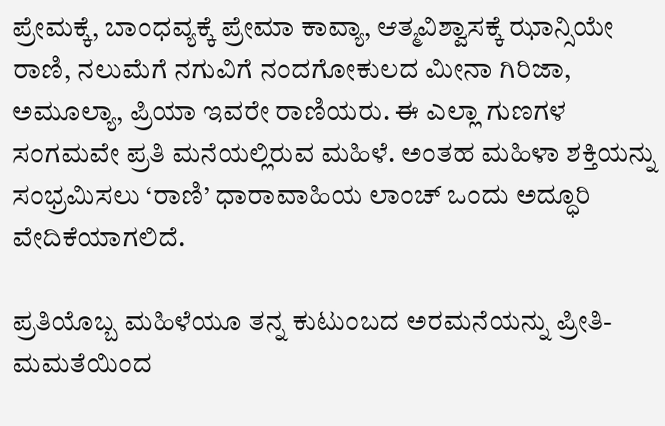ಪ್ರೇಮಕ್ಕೆ, ಬಾಂಧವ್ಯಕ್ಕೆ ಪ್ರೇಮಾ ಕಾವ್ಯಾ, ಆತ್ಮವಿಶ್ವಾಸಕ್ಕೆ ಝಾನ್ಸಿಯೇ ರಾಣಿ, ನಲುಮೆಗೆ ನಗುವಿಗೆ ನಂದಗೋಕುಲದ ಮೀನಾ ಗಿರಿಜಾ, ಅಮೂಲ್ಯಾ, ಪ್ರಿಯಾ ಇವರೇ ರಾಣಿಯರು. ಈ ಎಲ್ಲಾ ಗುಣಗಳ ಸಂಗಮವೇ ಪ್ರತಿ ಮನೆಯಲ್ಲಿರುವ ಮಹಿಳೆ. ಅಂತಹ ಮಹಿಳಾ ಶಕ್ತಿಯನ್ನು ಸಂಭ್ರಮಿಸಲು ‘ರಾಣಿ’ ಧಾರಾವಾಹಿಯ ಲಾಂಚ್ ಒಂದು ಅದ್ಧೂರಿ ವೇದಿಕೆಯಾಗಲಿದೆ.

ಪ್ರತಿಯೊಬ್ಬ ಮಹಿಳೆಯೂ ತನ್ನ ಕುಟುಂಬದ ಅರಮನೆಯನ್ನು ಪ್ರೀತಿ- ಮಮತೆಯಿಂದ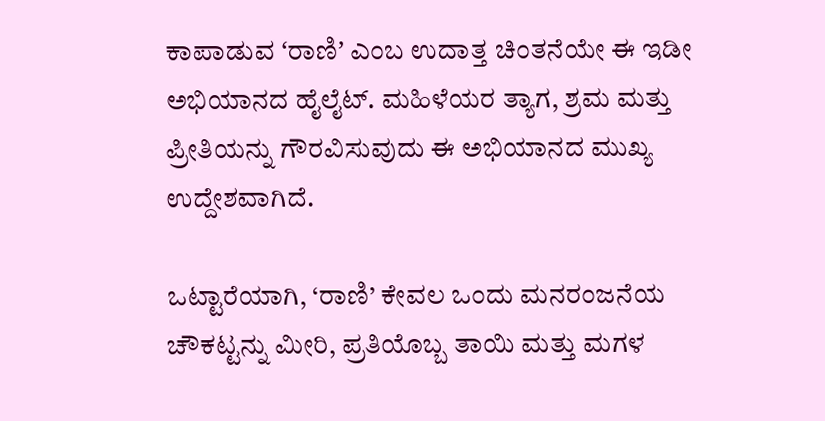ಕಾಪಾಡುವ ʻರಾಣಿʼ ಎಂಬ ಉದಾತ್ತ ಚಿಂತನೆಯೇ ಈ ಇಡೀ ಅಭಿಯಾನದ ಹೈಲೈಟ್. ಮಹಿಳೆಯರ ತ್ಯಾಗ, ಶ್ರಮ ಮತ್ತು ಪ್ರೀತಿಯನ್ನು ಗೌರವಿಸುವುದು ಈ ಅಭಿಯಾನದ ಮುಖ್ಯ ಉದ್ದೇಶವಾಗಿದೆ.

ಒಟ್ಟಾರೆಯಾಗಿ, ‘ರಾಣಿ’ ಕೇವಲ ಒಂದು ಮನರಂಜನೆಯ ಚೌಕಟ್ಟನ್ನು ಮೀರಿ, ಪ್ರತಿಯೊಬ್ಬ ತಾಯಿ ಮತ್ತು ಮಗಳ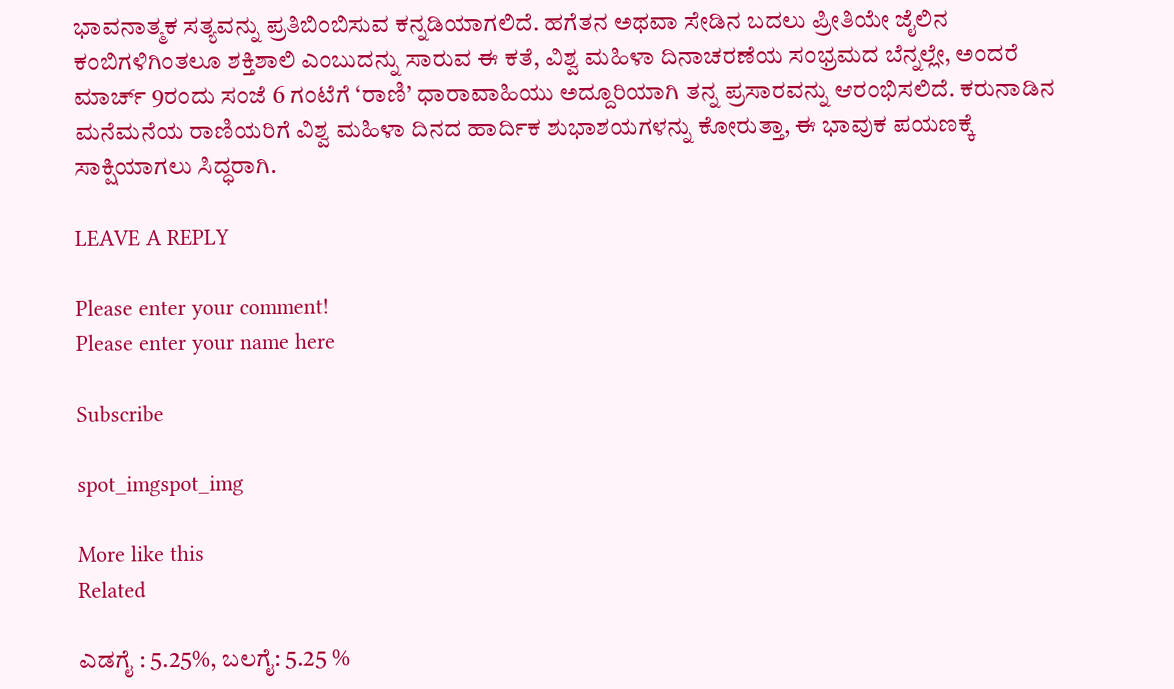ಭಾವನಾತ್ಮಕ ಸತ್ಯವನ್ನು ಪ್ರತಿಬಿಂಬಿಸುವ ಕನ್ನಡಿಯಾಗಲಿದೆ. ಹಗೆತನ ಅಥವಾ ಸೇಡಿನ ಬದಲು ಪ್ರೀತಿಯೇ ಜೈಲಿನ ಕಂಬಿಗಳಿಗಿಂತಲೂ ಶಕ್ತಿಶಾಲಿ ಎಂಬುದನ್ನು ಸಾರುವ ಈ ಕತೆ, ವಿಶ್ವ ಮಹಿಳಾ ದಿನಾಚರಣೆಯ ಸಂಭ್ರಮದ ಬೆನ್ನಲ್ಲೇ, ಅಂದರೆ ಮಾರ್ಚ್ 9ರಂದು ಸಂಜೆ 6 ಗಂಟೆಗೆ ‘ರಾಣಿ’ ಧಾರಾವಾಹಿಯು ಅದ್ದೂರಿಯಾಗಿ ತನ್ನ ಪ್ರಸಾರವನ್ನು ಆರಂಭಿಸಲಿದೆ. ಕರುನಾಡಿನ ಮನೆಮನೆಯ ರಾಣಿಯರಿಗೆ ವಿಶ್ವ ಮಹಿಳಾ ದಿನದ ಹಾರ್ದಿಕ ಶುಭಾಶಯಗಳನ್ನು ಕೋರುತ್ತಾ, ಈ ಭಾವುಕ ಪಯಣಕ್ಕೆ ಸಾಕ್ಷಿಯಾಗಲು ಸಿದ್ಧರಾಗಿ.

LEAVE A REPLY

Please enter your comment!
Please enter your name here

Subscribe

spot_imgspot_img

More like this
Related

ಎಡಗೈ : 5.25%, ಬಲಗೈ: 5.25 %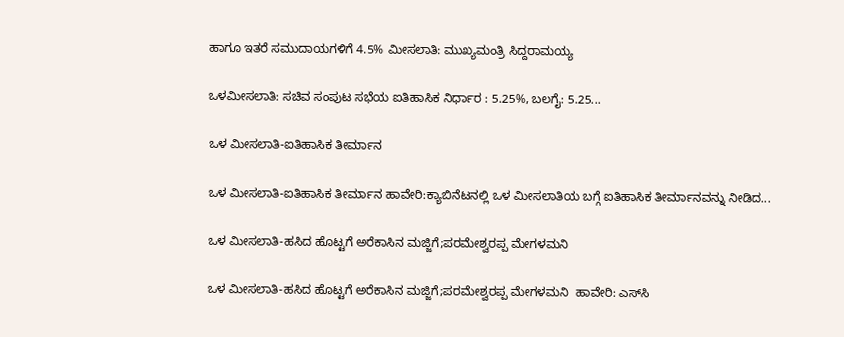ಹಾಗೂ ಇತರೆ ಸಮುದಾಯಗಳಿಗೆ 4.5% ಮೀಸಲಾತಿ: ಮುಖ್ಯಮಂತ್ರಿ ಸಿದ್ದರಾಮಯ್ಯ

ಒಳಮೀಸಲಾತಿ: ಸಚಿವ ಸಂಪುಟ ಸಭೆಯ ಐತಿಹಾಸಿಕ ನಿರ್ಧಾರ : 5.25%, ಬಲಗೈ: 5.25...

ಒಳ ಮೀಸಲಾತಿ-ಐತಿಹಾಸಿಕ ತೀರ್ಮಾನ

ಒಳ ಮೀಸಲಾತಿ-ಐತಿಹಾಸಿಕ ತೀರ್ಮಾನ ಹಾವೇರಿ:ಕ್ಯಾಬಿನೆಟನಲ್ಲಿ ಒಳ ಮೀಸಲಾತಿಯ ಬಗ್ಗೆ ಐತಿಹಾಸಿಕ ತೀರ್ಮಾನವನ್ನು ನೀಡಿದ...

ಒಳ ಮೀಸಲಾತಿ-ಹಸಿದ ಹೊಟ್ಟಗೆ ಅರೆಕಾಸಿನ ಮಜ್ಜಿಗೆ;ಪರಮೇಶ್ವರಪ್ಪ ಮೇಗಳಮನಿ

ಒಳ ಮೀಸಲಾತಿ-ಹಸಿದ ಹೊಟ್ಟಗೆ ಅರೆಕಾಸಿನ ಮಜ್ಜಿಗೆ;ಪರಮೇಶ್ವರಪ್ಪ ಮೇಗಳಮನಿ  ಹಾವೇರಿ: ಎಸ್‌ಸಿ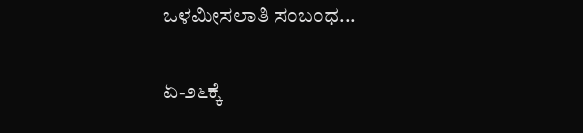ಒಳಮೀಸಲಾತಿ ಸಂಬಂಧ...

ಏ-೨೬ಕ್ಕೆ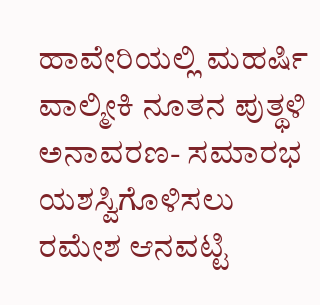ಹಾವೇರಿಯಲ್ಲಿ ಮಹರ್ಷಿ ವಾಲ್ಮೀಕಿ ನೂತನ ಪುತ್ಥಳಿ ಅನಾವರಣ- ಸಮಾರಭ ಯಶಸ್ವಿಗೊಳಿಸಲು ರಮೇಶ ಆನವಟ್ಟಿ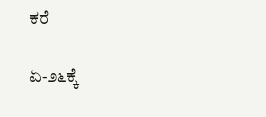ಕರೆ

ಏ-೨೬ಕ್ಕೆ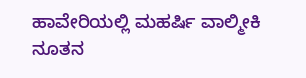ಹಾವೇರಿಯಲ್ಲಿ ಮಹರ್ಷಿ ವಾಲ್ಮೀಕಿ ನೂತನ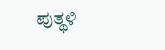ಪುತ್ಥಳಿ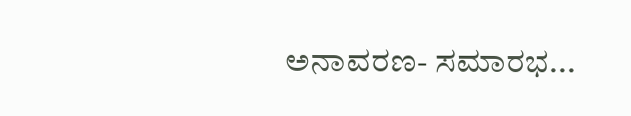ಅನಾವರಣ- ಸಮಾರಭ...